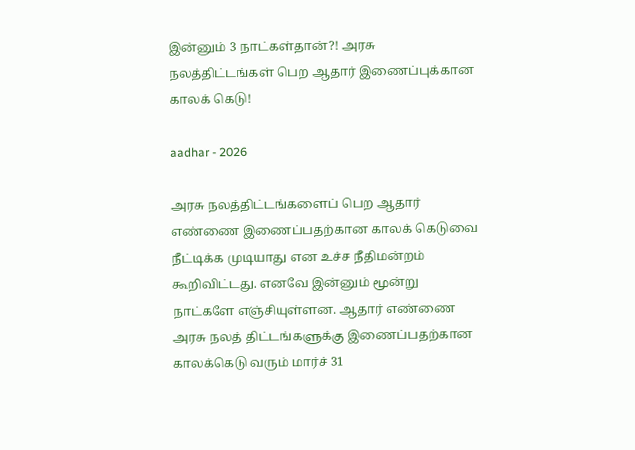இன்னும் 3 நாட்கள்தான்?! அரசு நலத்திட்டங்கள் பெற ஆதார் இணைப்புக்கான காலக் கெடு!

aadhar - 2026

அரசு நலத்திட்டங்களைப் பெற ஆதார் எண்ணை இணைப்பதற்கான காலக் கெடுவை நீட்டிக்க முடியாது என உச்ச நீதிமன்றம் கூறிவிட்டது. எனவே இன்னும் மூன்று நாட்களே எஞ்சியுள்ளன. ஆதார் எண்ணை அரசு நலத் திட்டங்களுக்கு இணைப்பதற்கான காலக்கெடு வரும் மார்ச் 31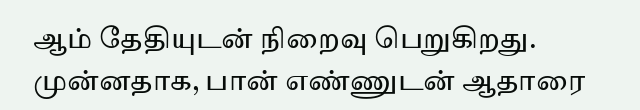ஆம் தேதியுடன் நிறைவு பெறுகிறது. முன்னதாக, பான் எண்ணுடன் ஆதாரை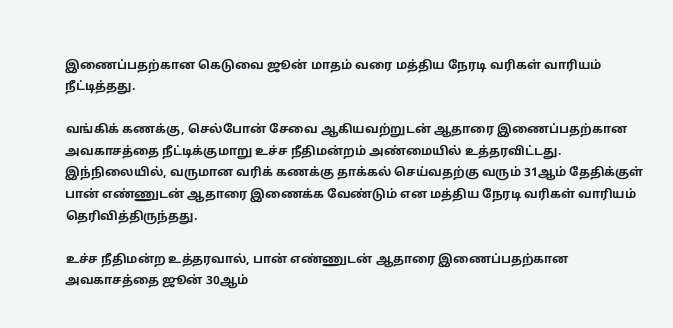இணைப்பதற்கான கெடுவை ஜூன் மாதம் வரை மத்திய நேரடி வரிகள் வாரியம் நீட்டித்தது.

வங்கிக் கணக்கு, செல்போன் சேவை ஆகியவற்றுடன் ஆதாரை இணைப்பதற்கான அவகாசத்தை நீட்டிக்குமாறு உச்ச நீதிமன்றம் அண்மையில் உத்தரவிட்டது. இந்நிலையில், வருமான வரிக் கணக்கு தாக்கல் செய்வதற்கு வரும் 31ஆம் தேதிக்குள் பான் எண்ணுடன் ஆதாரை இணைக்க வேண்டும் என மத்திய நேரடி வரிகள் வாரியம் தெரிவித்திருந்தது.

உச்ச நீதிமன்ற உத்தரவால், பான் எண்ணுடன் ஆதாரை இணைப்பதற்கான அவகாசத்தை ஜூன் 30ஆம்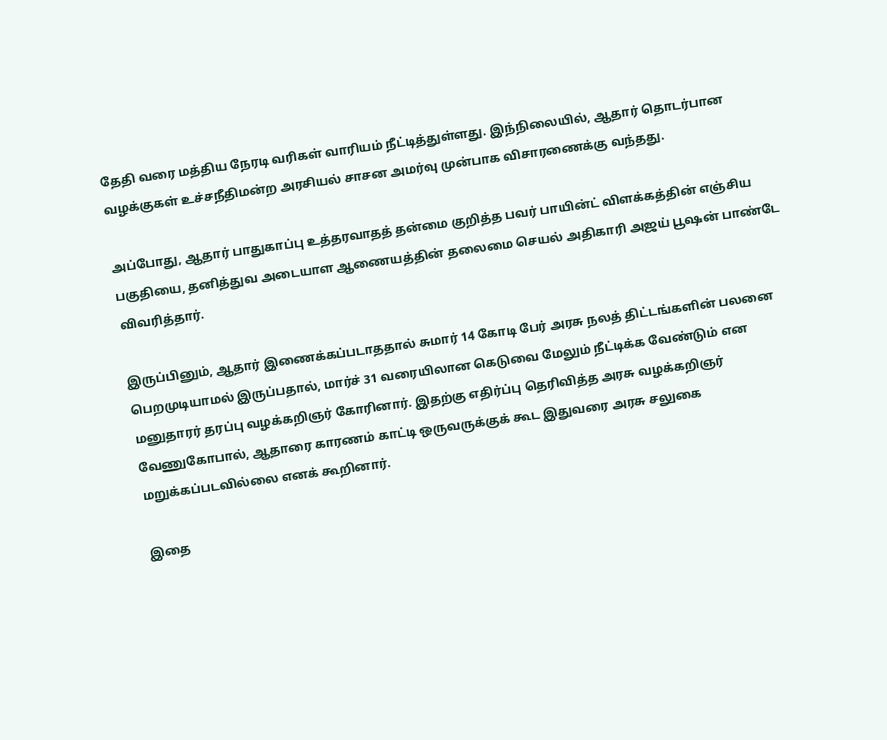தேதி வரை மத்திய நேரடி வரிகள் வாரியம் நீட்டித்துள்ளது. இந்நிலையில், ஆதார் தொடர்பான வழக்குகள் உச்சநீதிமன்ற அரசியல் சாசன அமர்வு முன்பாக விசாரணைக்கு வந்தது.

அப்போது, ஆதார் பாதுகாப்பு உத்தரவாதத் தன்மை குறித்த பவர் பாயின்ட் விளக்கத்தின் எஞ்சிய பகுதியை, தனித்துவ அடையாள ஆணையத்தின் தலைமை செயல் அதிகாரி அஜய் பூஷன் பாண்டே விவரித்தார்.

இருப்பினும், ஆதார் இணைக்கப்படாததால் சுமார் 14 கோடி பேர் அரசு நலத் திட்டங்களின் பலனை பெறமுடியாமல் இருப்பதால், மார்ச் 31 வரையிலான கெடுவை மேலும் நீட்டிக்க வேண்டும் என மனுதாரர் தரப்பு வழக்கறிஞர் கோரினார். இதற்கு எதிர்ப்பு தெரிவித்த அரசு வழக்கறிஞர் வேணுகோபால், ஆதாரை காரணம் காட்டி ஒருவருக்குக் கூட இதுவரை அரசு சலுகை மறுக்கப்படவில்லை எனக் கூறினார்.

இதை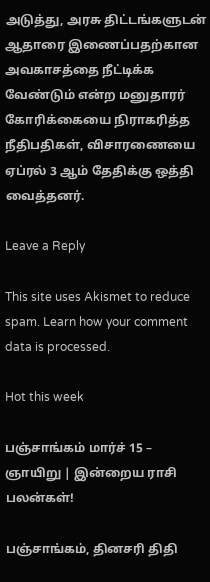அடுத்து, அரசு திட்டங்களுடன் ஆதாரை இணைப்பதற்கான அவகாசத்தை நீட்டிக்க வேண்டும் என்ற மனுதாரர் கோரிக்கையை நிராகரித்த நீதிபதிகள், விசாரணையை ஏப்ரல் 3 ஆம் தேதிக்கு ஒத்தி வைத்தனர்.

Leave a Reply

This site uses Akismet to reduce spam. Learn how your comment data is processed.

Hot this week

பஞ்சாங்கம் மார்ச் 15 – ஞாயிறு | இன்றைய ராசி பலன்கள்!

பஞ்சாங்கம், தினசரி திதி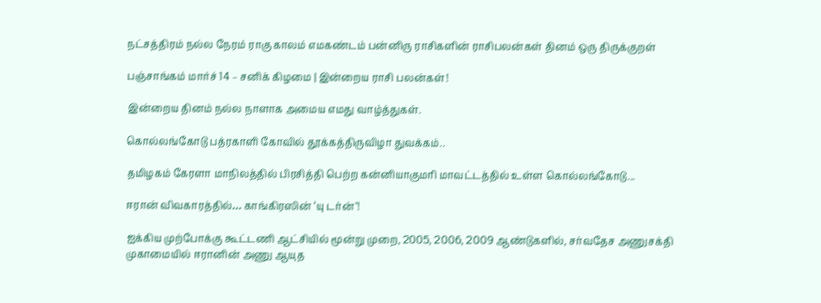நட்சத்திரம் நல்ல நேரம் ராகு காலம் எமகண்டம் பன்னிரு ராசிகளின் ராசிபலன்கள் தினம் ஒரு திருக்குறள்

பஞ்சாங்கம் மார்ச் 14 – சனிக் கிழமை | இன்றைய ராசி பலன்கள்!

இன்றைய தினம் நல்ல நாளாக அமைய எமது வாழ்த்துகள்.

கொல்லங்கோடு பத்ரகாளி கோவில் தூக்கத்திருவிழா துவக்கம்..

தமிழகம் கேரளா மாநிலத்தில் பிரசித்தி பெற்ற கன்னியாகுமரி மாவட்டத்தில் உள்ள கொல்லங்கோடு...

ஈரான் விவகாரத்தில்… காங்கிரஸின் ‘யு டர்ன்’!

ஐக்கிய முற்போக்கு கூட்டணி ஆட்சியில் மூன்று முறை, 2005, 2006, 2009 ஆண்டுகளில், சர்வதேச அணுசக்தி முகாமையில் ஈரானின் அணு ஆயுத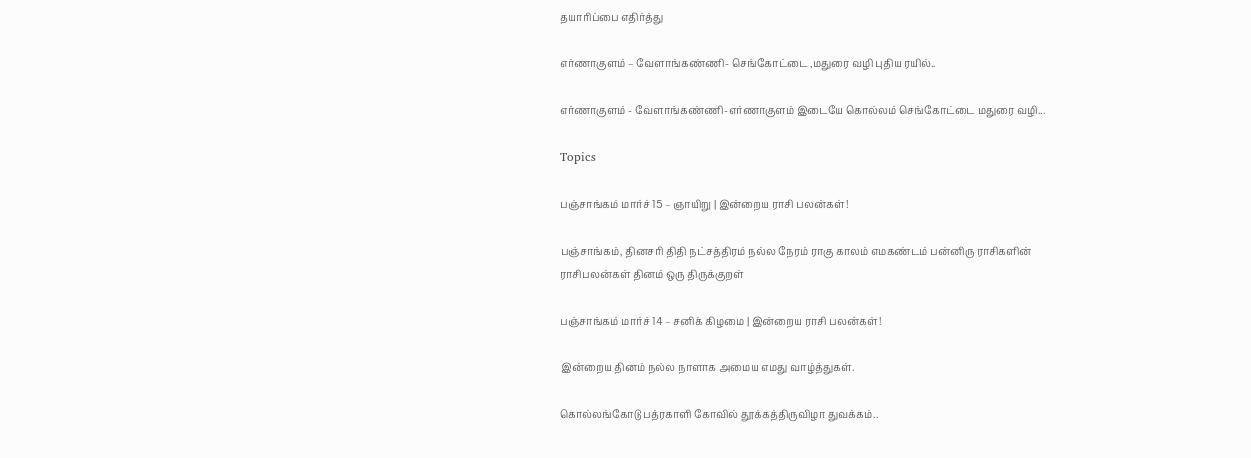தயாரிப்பை எதிர்த்து

எர்ணாகுளம் – வேளாங்கண்ணி- செங்கோட்டை ,மதுரை வழி புதிய ரயில்..

எர்ணாகுளம் - வேளாங்கண்ணி-எர்ணாகுளம் இடையே கொல்லம் செங்கோட்டை மதுரை வழி...

Topics

பஞ்சாங்கம் மார்ச் 15 – ஞாயிறு | இன்றைய ராசி பலன்கள்!

பஞ்சாங்கம், தினசரி திதி நட்சத்திரம் நல்ல நேரம் ராகு காலம் எமகண்டம் பன்னிரு ராசிகளின் ராசிபலன்கள் தினம் ஒரு திருக்குறள்

பஞ்சாங்கம் மார்ச் 14 – சனிக் கிழமை | இன்றைய ராசி பலன்கள்!

இன்றைய தினம் நல்ல நாளாக அமைய எமது வாழ்த்துகள்.

கொல்லங்கோடு பத்ரகாளி கோவில் தூக்கத்திருவிழா துவக்கம்..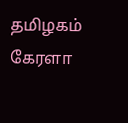தமிழகம் கேரளா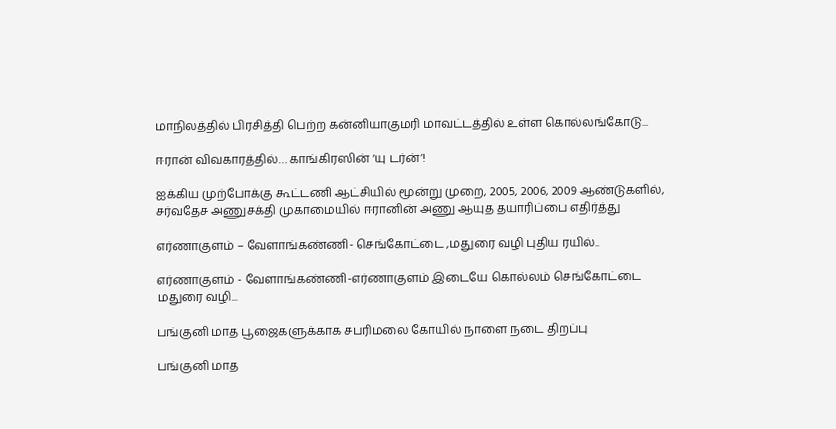மாநிலத்தில் பிரசித்தி பெற்ற கன்னியாகுமரி மாவட்டத்தில் உள்ள கொல்லங்கோடு...

ஈரான் விவகாரத்தில்… காங்கிரஸின் ‘யு டர்ன்’!

ஐக்கிய முற்போக்கு கூட்டணி ஆட்சியில் மூன்று முறை, 2005, 2006, 2009 ஆண்டுகளில், சர்வதேச அணுசக்தி முகாமையில் ஈரானின் அணு ஆயுத தயாரிப்பை எதிர்த்து

எர்ணாகுளம் – வேளாங்கண்ணி- செங்கோட்டை ,மதுரை வழி புதிய ரயில்..

எர்ணாகுளம் - வேளாங்கண்ணி-எர்ணாகுளம் இடையே கொல்லம் செங்கோட்டை மதுரை வழி...

பங்குனி மாத பூஜைகளுக்காக சபரிமலை கோயில் நாளை நடை திறப்பு

பங்குனி மாத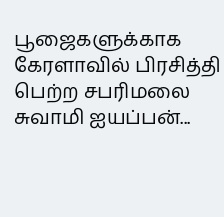பூஜைகளுக்காக கேரளாவில் பிரசித்தி பெற்ற சபரிமலை சுவாமி ஐயப்பன்...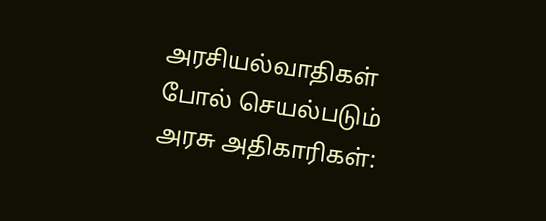அரசியல்வாதிகள் போல் செயல்படும் அரசு அதிகாரிகள்: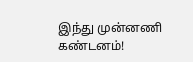இந்து முன்னணி கண்டனம்!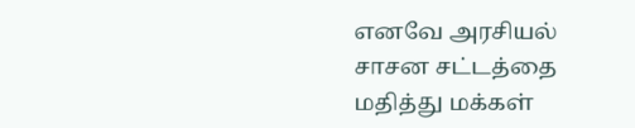எனவே அரசியல் சாசன சட்டத்தை மதித்து மக்கள்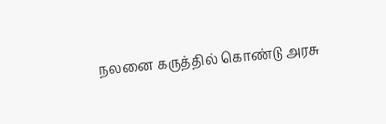நலனை கருத்தில் கொண்டு அரசு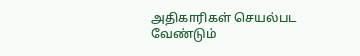அதிகாரிகள் செயல்பட வேண்டும்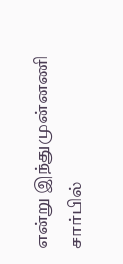என்று இந்துமுன்னணி சார்பில்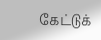கேட்டுக்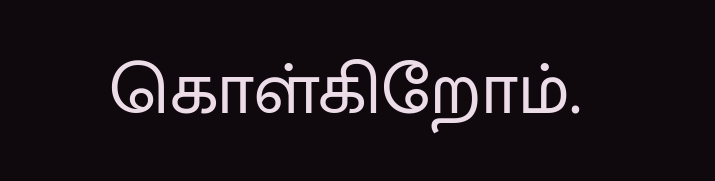கொள்கிறோம்.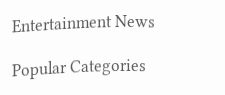Entertainment News

Popular Categories